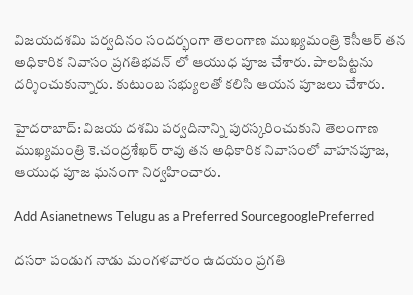విజయదశమి పర్వదినం సందర్భంగా తెలంగాణ ముఖ్యమంత్రి కెసీఆర్ తన అధికారిక నివాసం ప్రగతిభవన్ లో ఆయుధ పూజ చేశారు. పాలపిట్టను దర్శించుకున్నారు. కుటుంబ సభ్యులతో కలిసి ఆయన పూజలు చేశారు.

హైదరాబాద్: విజయ దశమి పర్వదినాన్ని పురస్కరించుకుని తెలంగాణ ముఖ్యమంత్రి కె.చంద్రశేఖర్ రావు తన అధికారిక నివాసంలో వాహనపూజ, ఆయుధ పూజ ఘనంగా నిర్వహించారు.

Add Asianetnews Telugu as a Preferred SourcegooglePreferred

దసరా పండుగ నాడు మంగళవారం ఉదయం ప్రగతి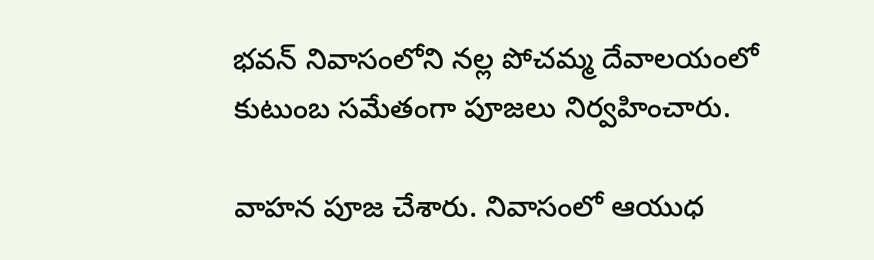భవన్ నివాసంలోని నల్ల పోచమ్మ దేవాలయంలో కుటుంబ సమేతంగా పూజలు నిర్వహించారు.

వాహన పూజ చేశారు. నివాసంలో ఆయుధ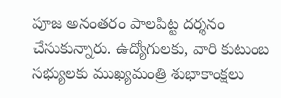పూజ అనంతరం పాలపిట్ట దర్శనం చేసుకున్నారు. ఉద్యోగులకు, వారి కుటుంబ సభ్యులకు ముఖ్యమంత్రి శుభాకాంక్షలు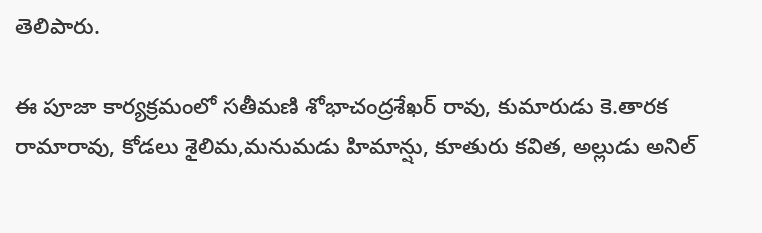తెలిపారు.

ఈ పూజా కార్యక్రమంలో సతీమణి శోభాచంద్రశేఖర్ రావు, కుమారుడు కె.తారక రామారావు, కోడలు శైలిమ,మనుమడు హిమాన్షు, కూతురు కవిత, అల్లుడు అనిల్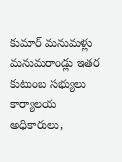కుమార్ మనుమళ్లు మనుమరాండ్లు ఇతర కుటుంబ సభ్యులు కార్యాలయ అధికారులు,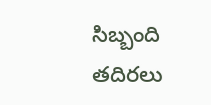సిబ్బంది తదిరలు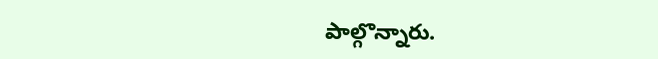పాల్గొన్నారు.